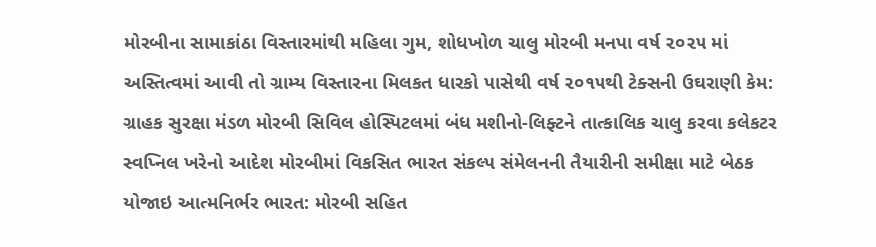મોરબીના સામાકાંઠા વિસ્તારમાંથી મહિલા ગુમ, શોધખોળ ચાલુ મોરબી મનપા વર્ષ ૨૦૨૫ માં અસ્તિત્વમાં આવી તો ગ્રામ્ય વિસ્તારના મિલકત ધારકો પાસેથી વર્ષ ૨૦૧૫થી ટેક્સની ઉઘરાણી કેમ: ગ્રાહક સુરક્ષા મંડળ મોરબી સિવિલ હોસ્પિટલમાં બંધ મશીનો-લિફ્ટને તાત્કાલિક ચાલુ કરવા કલેકટર સ્વપ્નિલ ખરેનો આદેશ મોરબીમાં વિકસિત ભારત સંકલ્પ સંમેલનની તૈયારીની સમીક્ષા માટે બેઠક યોજાઇ આત્મનિર્ભર ભારત: મોરબી સહિત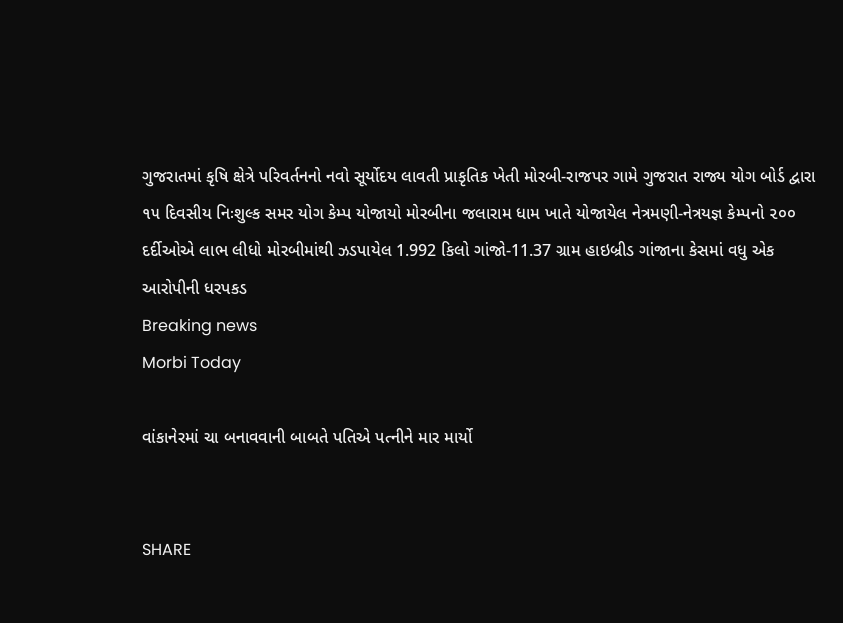ગુજરાતમાં કૃષિ ક્ષેત્રે પરિવર્તનનો નવો સૂર્યોદય લાવતી પ્રાકૃતિક ખેતી મોરબી-રાજપર ગામે ગુજરાત રાજ્ય યોગ બોર્ડ દ્વારા ૧૫ દિવસીય નિઃશુલ્ક સમર યોગ કેમ્પ યોજાયો મોરબીના જલારામ ધામ ખાતે યોજાયેલ નેત્રમણી-નેત્રયજ્ઞ કેમ્પનો ૨૦૦ દર્દીઓએ લાભ લીધો મોરબીમાંથી ઝડપાયેલ 1.992 કિલો ગાંજો-11.37 ગ્રામ હાઇબ્રીડ ગાંજાના કેસમાં વધુ એક આરોપીની ધરપકડ
Breaking news
Morbi Today

વાંકાનેરમાં ચા બનાવવાની બાબતે પતિએ પત્નીને માર માર્યો


SHARE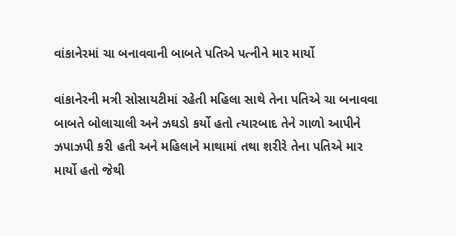વાંકાનેરમાં ચા બનાવવાની બાબતે પતિએ પત્નીને માર માર્યો

વાંકાનેરની મત્રી સોસાયટીમાં રહેતી મહિલા સાથે તેના પતિએ ચા બનાવવા બાબતે બોલાચાલી અને ઝઘડો કર્યો હતો ત્યારબાદ તેને ગાળો આપીને ઝપાઝપી કરી હતી અને મહિલાને માથામાં તથા શરીરે તેના પતિએ માર માર્યો હતો જેથી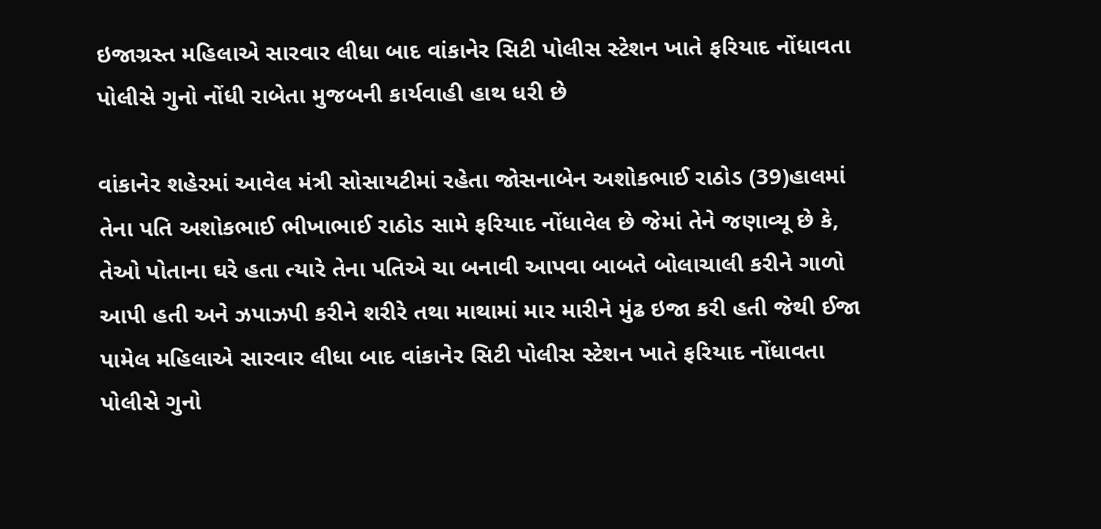ઇજાગ્રસ્ત મહિલાએ સારવાર લીધા બાદ વાંકાનેર સિટી પોલીસ સ્ટેશન ખાતે ફરિયાદ નોંધાવતા પોલીસે ગુનો નોંધી રાબેતા મુજબની કાર્યવાહી હાથ ધરી છે

વાંકાનેર શહેરમાં આવેલ મંત્રી સોસાયટીમાં રહેતા જોસનાબેન અશોકભાઈ રાઠોડ (39)હાલમાં તેના પતિ અશોકભાઈ ભીખાભાઈ રાઠોડ સામે ફરિયાદ નોંધાવેલ છે જેમાં તેને જણાવ્યૂ છે કે, તેઓ પોતાના ઘરે હતા ત્યારે તેના પતિએ ચા બનાવી આપવા બાબતે બોલાચાલી કરીને ગાળો આપી હતી અને ઝપાઝપી કરીને શરીરે તથા માથામાં માર મારીને મુંઢ ઇજા કરી હતી જેથી ઈજા પામેલ મહિલાએ સારવાર લીધા બાદ વાંકાનેર સિટી પોલીસ સ્ટેશન ખાતે ફરિયાદ નોંધાવતા પોલીસે ગુનો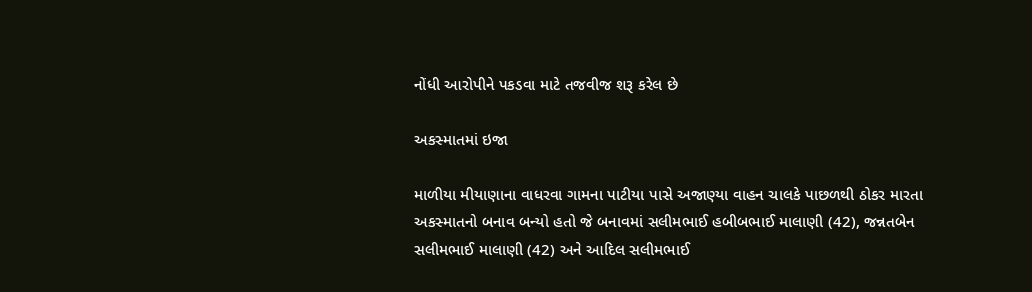નોંધી આરોપીને પકડવા માટે તજવીજ શરૂ કરેલ છે

અકસ્માતમાં ઇજા

માળીયા મીયાણાના વાધરવા ગામના પાટીયા પાસે અજાણ્યા વાહન ચાલકે પાછળથી ઠોકર મારતા અકસ્માતનો બનાવ બન્યો હતો જે બનાવમાં સલીમભાઈ હબીબભાઈ માલાણી (42), જન્નતબેન સલીમભાઈ માલાણી (42) અને આદિલ સલીમભાઈ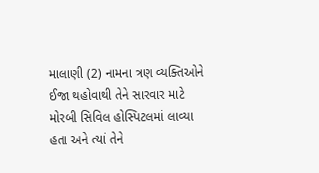માલાણી (2) નામના ત્રણ વ્યક્તિઓને ઈજા થહોવાથી તેને સારવાર માટે મોરબી સિવિલ હોસ્પિટલમાં લાવ્યા હતા અને ત્યાં તેને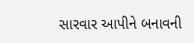સારવાર આપીને બનાવની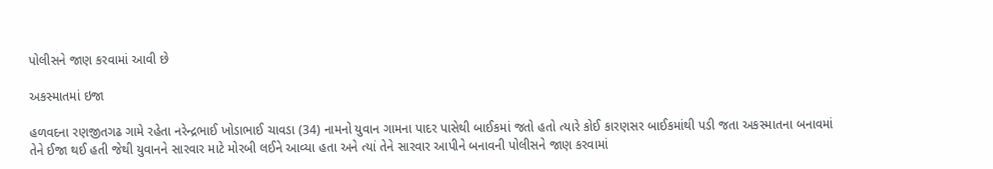પોલીસને જાણ કરવામાં આવી છે

અકસ્માતમાં ઇજા

હળવદના રણજીતગઢ ગામે રહેતા નરેન્દ્રભાઈ ખોડાભાઈ ચાવડા (34) નામનો યુવાન ગામના પાદર પાસેથી બાઈકમાં જતો હતો ત્યારે કોઈ કારણસર બાઈકમાંથી પડી જતા અકસ્માતના બનાવમાં તેને ઈજા થઈ હતી જેથી યુવાનને સારવાર માટે મોરબી લઈને આવ્યા હતા અને ત્યાં તેને સારવાર આપીને બનાવની પોલીસને જાણ કરવામાં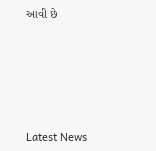આવી છે






Latest News